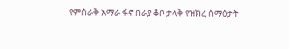የምስራቅ አማራ ፋኖ በራያ ቆቦ ታላቅ የዝክረ ሰማዕታት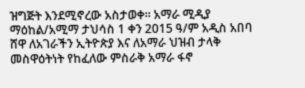ዝግጅት እንደሚኖረው አስታወቀ። አማራ ሚዲያ ማዕከል/አሚማ ታህሳስ 1 ቀን 2015 ዓ/ም አዲስ አበባ ሸዋ ለአገራችን ኢትዮጵያ እና ለአማራ ህዝብ ታላቅ መስዋዕትነት የከፈለው ምስራቅ አማራ ፋኖ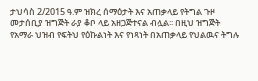ታህሳስ 2/2015 ዓ.ም ዝክረ ሰማዕታት እና አጠቃላይ የትግል ጉዞ መታሰቢያ ዝግጅት ራያ ቆቦ ላይ አዘጋጅተናል ብሏል፡፡ በዚህ ዝግጅት የአማራ ህዝብ የፍትህ የዕኩልነት እና የነጻነት በአጠቃላይ የህልዉና ትግሉ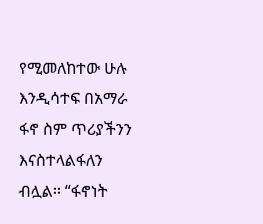የሚመለከተው ሁሉ እንዲሳተፍ በአማራ ፋኖ ስም ጥሪያችንን እናስተላልፋለን ብሏል፡፡ “ፋኖነት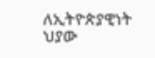ለኢትዮጵያዊነት ህያው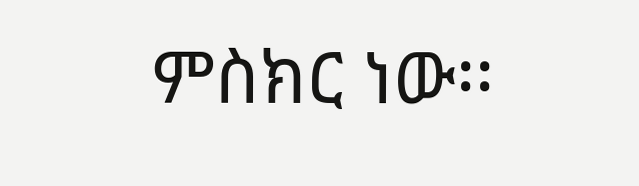ምስክር ነው፡፡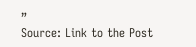”
Source: Link to the Post